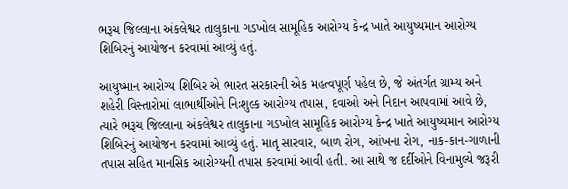ભરૂચ જિલ્લાના અંકલેશ્વર તાલુકાના ગડખોલ સામૂહિક આરોગ્ય કેન્દ્ર ખાતે આયુષ્યમાન આરોગ્ય શિબિરનું આયોજન કરવામાં આવ્યું હતું.

આયુષ્માન આરોગ્ય શિબિર એ ભારત સરકારની એક મહત્વપૂર્ણ પહેલ છે, જે અંતર્ગત ગ્રામ્ય અને શહેરી વિસ્તારોમાં લાભાર્થીઓને નિઃશુલ્ક આરોગ્ય તપાસ, દવાઓ અને નિદાન આપવામાં આવે છે, ત્યારે ભરૂચ જિલ્લાના અંકલેશ્વર તાલુકાના ગડખોલ સામૂહિક આરોગ્ય કેન્દ્ર ખાતે આયુષ્યમાન આરોગ્ય શિબિરનું આયોજન કરવામાં આવ્યું હતું. માતૃ સારવાર, બાળ રોગ, આંખના રોગ, નાક-કાન-ગાળાની તપાસ સહિત માનસિક આરોગ્યની તપાસ કરવામાં આવી હતી. આ સાથે જ દર્દીઓને વિનામુલ્યે જરૂરી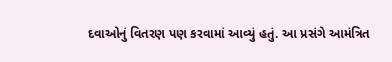દવાઓનું વિતરણ પણ કરવામાં આવ્યું હતું. આ પ્રસંગે આમંત્રિત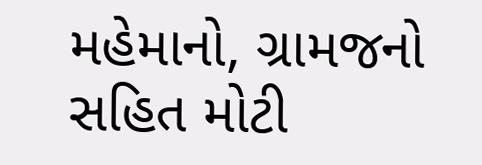મહેમાનો, ગ્રામજનો સહિત મોટી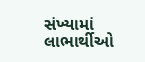સંખ્યામાં લાભાર્થીઓ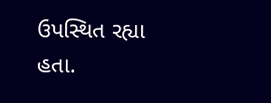ઉપસ્થિત રહ્યા હતા.